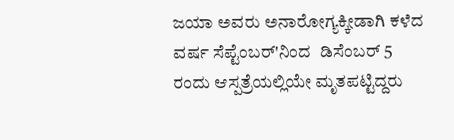ಜಯಾ ಅವರು ಅನಾರೋಗ್ಯಕ್ಕೀಡಾಗಿ ಕಳೆದ ವರ್ಷ ಸೆಪ್ಟೆಂಬರ್'ನಿಂದ  ಡಿಸೆಂಬರ್ 5 ರಂದು ಆಸ್ಪತ್ರೆಯಲ್ಲಿಯೇ ಮೃತಪಟ್ಟಿದ್ದರು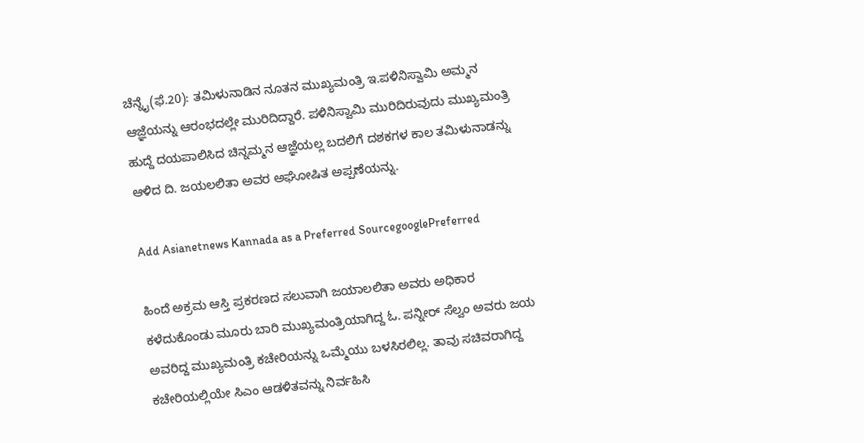ಚೆನ್ನೈ(ಫೆ.20): ತಮಿಳುನಾಡಿನ ನೂತನ ಮುಖ್ಯಮಂತ್ರಿ ಇ.ಪಳಿನಿಸ್ವಾಮಿ ಅಮ್ಮನ ಆಜ್ಞೆಯನ್ನು ಆರಂಭದಲ್ಲೇ ಮುರಿದಿದ್ದಾರೆ. ಪಳಿನಿಸ್ವಾಮಿ ಮುರಿದಿರುವುದು ಮುಖ್ಯಮಂತ್ರಿ ಹುದ್ದೆ ದಯಪಾಲಿಸಿದ ಚಿನ್ನಮ್ಮನ ಆಜ್ಞೆಯಲ್ಲ ಬದಲಿಗೆ ದಶಕಗಳ ಕಾಲ ತಮಿಳುನಾಡನ್ನು ಆಳಿದ ದಿ. ಜಯಲಲಿತಾ ಅವರ ಅಘೋಷಿತ ಅಪ್ಪಣೆಯನ್ನು.

Add Asianetnews Kannada as a Preferred SourcegooglePreferred

ಹಿಂದೆ ಅಕ್ರಮ ಆಸ್ತಿ ಪ್ರಕರಣದ ಸಲುವಾಗಿ ಜಯಾಲಲಿತಾ ಅವರು ಅಧಿಕಾರ ಕಳೆದುಕೊಂಡು ಮೂರು ಬಾರಿ ಮುಖ್ಯಮಂತ್ರಿಯಾಗಿದ್ದ ಓ. ಪನ್ನೀರ್ ಸೆಲ್ವಂ ಅವರು ಜಯ ಅವರಿದ್ದ ಮುಖ್ಯಮಂತ್ರಿ ಕಚೇರಿಯನ್ನು ಒಮ್ಮೆಯು ಬಳಸಿರಲಿಲ್ಲ. ತಾವು ಸಚಿವರಾಗಿದ್ದ ಕಚೇರಿಯಲ್ಲಿಯೇ ಸಿಎಂ ಆಡಳಿತವನ್ನು ನಿರ್ವಹಿಸಿ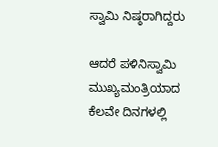ಸ್ವಾಮಿ ನಿಷ್ಠರಾಗಿದ್ದರು

ಆದರೆ ಪಳಿನಿಸ್ವಾಮಿ ಮುಖ್ಯಮಂತ್ರಿಯಾದ ಕೆಲವೇ ದಿನಗಳಲ್ಲಿ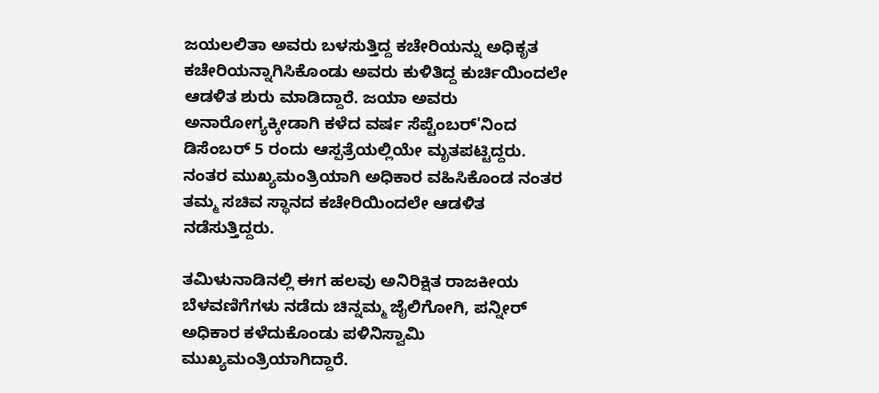ಜಯಲಲಿತಾ ಅವರು ಬಳಸುತ್ತಿದ್ದ ಕಚೇರಿಯನ್ನು ಅಧಿಕೃತ ಕಚೇರಿಯನ್ನಾಗಿಸಿಕೊಂಡು ಅವರು ಕುಳಿತಿದ್ದ ಕುರ್ಚಿಯಿಂದಲೇ ಆಡಳಿತ ಶುರು ಮಾಡಿದ್ದಾರೆ. ಜಯಾ ಅವರು ಅನಾರೋಗ್ಯಕ್ಕೀಡಾಗಿ ಕಳೆದ ವರ್ಷ ಸೆಪ್ಟೆಂಬರ್'ನಿಂದ ಡಿಸೆಂಬರ್ 5 ರಂದು ಆಸ್ಪತ್ರೆಯಲ್ಲಿಯೇ ಮೃತಪಟ್ಟಿದ್ದರು. ನಂತರ ಮುಖ್ಯಮಂತ್ರಿಯಾಗಿ ಅಧಿಕಾರ ವಹಿಸಿಕೊಂಡ ನಂತರ ತಮ್ಮ ಸಚಿವ ಸ್ಥಾನದ ಕಚೇರಿಯಿಂದಲೇ ಆಡಳಿತ ನಡೆಸುತ್ತಿದ್ದರು.

ತಮಿಳುನಾಡಿನಲ್ಲಿ ಈಗ ಹಲವು ಅನಿರಿಕ್ಷಿತ ರಾಜಕೀಯ ಬೆಳವಣಿಗೆಗಳು ನಡೆದು ಚಿನ್ನಮ್ಮ ಜೈಲಿಗೋಗಿ, ಪನ್ನೀರ್ ಅಧಿಕಾರ ಕಳೆದುಕೊಂಡು ಪಳಿನಿಸ್ವಾಮಿ ಮುಖ್ಯಮಂತ್ರಿಯಾಗಿದ್ದಾರೆ.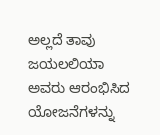ಅಲ್ಲದೆ ತಾವು ಜಯಲಲಿಯಾ ಅವರು ಆರಂಭಿಸಿದ ಯೋಜನೆಗಳನ್ನು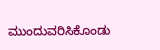ಮುಂದುವರಿಸಿಕೊಂಡು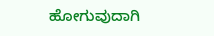ಹೋಗುವುದಾಗಿ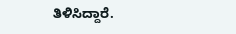ತಿಳಿಸಿದ್ದಾರೆ.